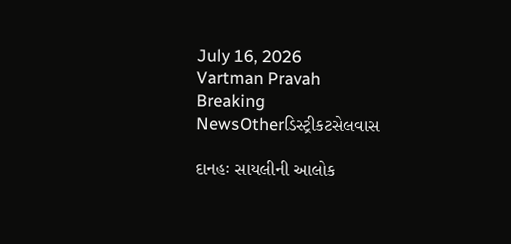July 16, 2026
Vartman Pravah
Breaking NewsOtherડિસ્ટ્રીકટસેલવાસ

દાનહઃ સાયલીની આલોક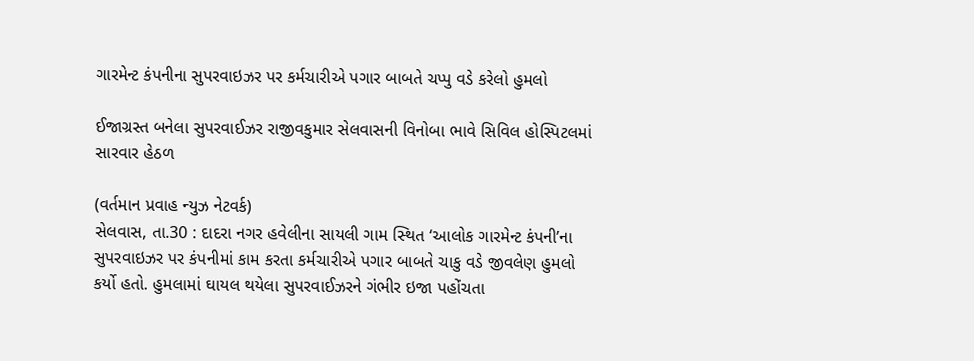ગારમેન્‍ટ કંપનીના સુપરવાઇઝર પર કર્મચારીએ પગાર બાબતે ચપ્‍પુ વડે કરેલો હુમલો

ઈજાગ્રસ્‍ત બનેલા સુપરવાઈઝર રાજીવકુમાર સેલવાસની વિનોબા ભાવે સિવિલ હોસ્‍પિટલમાં સારવાર હેઠળ

(વર્તમાન પ્રવાહ ન્‍યુઝ નેટવર્ક)
સેલવાસ, તા.30 : દાદરા નગર હવેલીના સાયલી ગામ સ્‍થિત ‘આલોક ગારમેન્‍ટ કંપની’ના સુપરવાઇઝર પર કંપનીમાં કામ કરતા કર્મચારીએ પગાર બાબતે ચાકુ વડે જીવલેણ હુમલો કર્યો હતો. હુમલામાં ઘાયલ થયેલા સુપરવાઈઝરને ગંભીર ઇજા પહોંચતા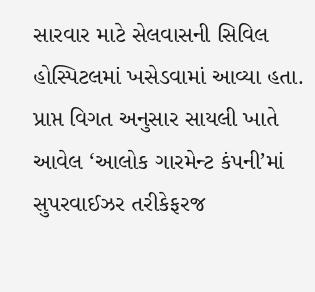સારવાર માટે સેલવાસની સિવિલ હોસ્‍પિટલમાં ખસેડવામાં આવ્‍યા હતા.
પ્રાપ્ત વિગત અનુસાર સાયલી ખાતે આવેલ ‘આલોક ગારમેન્‍ટ કંપની’માં સુપરવાઈઝર તરીકેફરજ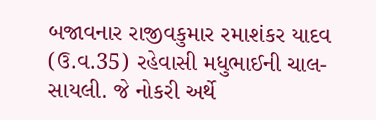બજાવનાર રાજીવકુમાર રમાશંકર યાદવ (ઉ.વ.35) રહેવાસી મધુભાઈની ચાલ- સાયલી. જે નોકરી અર્થે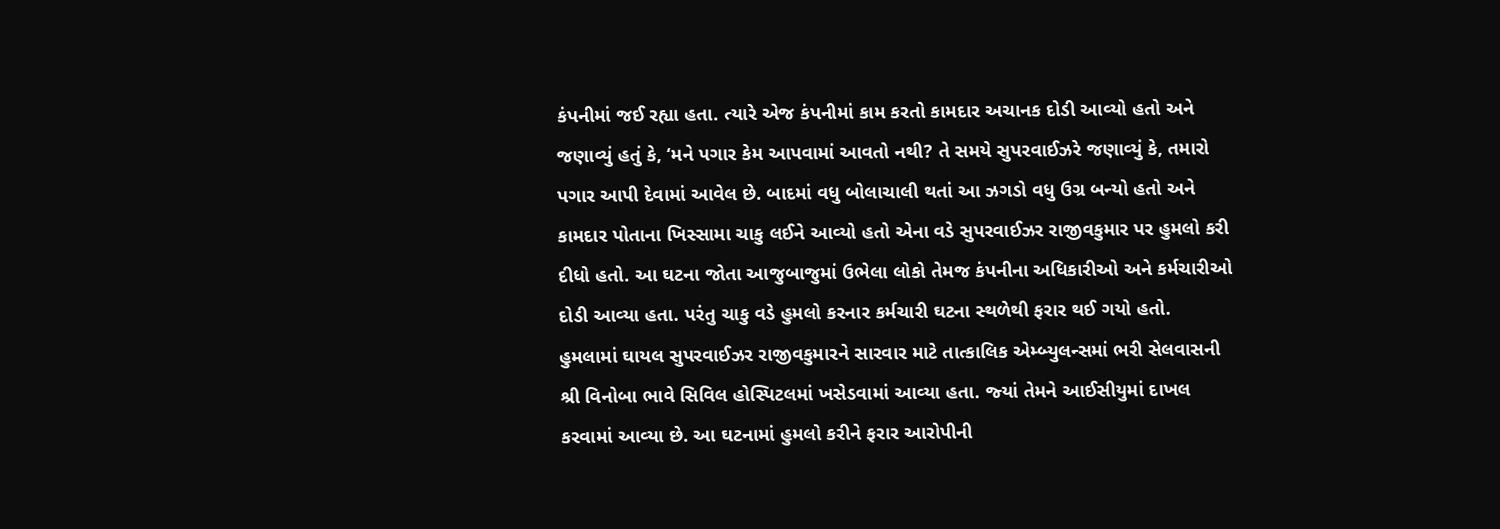કંપનીમાં જઈ રહ્યા હતા. ત્‍યારે એજ કંપનીમાં કામ કરતો કામદાર અચાનક દોડી આવ્‍યો હતો અને જણાવ્‍યું હતું કે, ‘મને પગાર કેમ આપવામાં આવતો નથી? તે સમયે સુપરવાઈઝરે જણાવ્‍યું કે, તમારો પગાર આપી દેવામાં આવેલ છે. બાદમાં વધુ બોલાચાલી થતાં આ ઝગડો વધુ ઉગ્ર બન્‍યો હતો અને કામદાર પોતાના ખિસ્‍સામા ચાકુ લઈને આવ્‍યો હતો એના વડે સુપરવાઈઝર રાજીવકુમાર પર હુમલો કરી દીધો હતો. આ ઘટના જોતા આજુબાજુમાં ઉભેલા લોકો તેમજ કંપનીના અધિકારીઓ અને કર્મચારીઓ દોડી આવ્‍યા હતા. પરંતુ ચાકુ વડે હુમલો કરનાર કર્મચારી ઘટના સ્‍થળેથી ફરાર થઈ ગયો હતો.
હુમલામાં ઘાયલ સુપરવાઈઝર રાજીવકુમારને સારવાર માટે તાત્‍કાલિક એમ્‍બ્‍યુલન્‍સમાં ભરી સેલવાસની શ્રી વિનોબા ભાવે સિવિલ હોસ્‍પિટલમાં ખસેડવામાં આવ્‍યા હતા. જ્‍યાં તેમને આઈસીયુમાં દાખલ કરવામાં આવ્‍યા છે. આ ઘટનામાં હુમલો કરીને ફરાર આરોપીની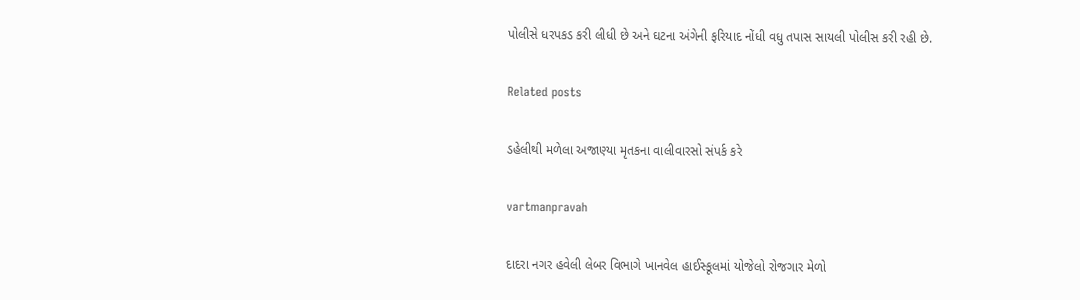પોલીસે ધરપકડ કરી લીધી છે અને ઘટના અંગેની ફરિયાદ નોંધી વધુ તપાસ સાયલી પોલીસ કરી રહી છે.

Related posts

ડહેલીથી મળેલા અજાણ્યા મૃતકના વાલીવારસો સંપર્ક કરે

vartmanpravah

દાદરા નગર હવેલી લેબર વિભાગે ખાનવેલ હાઈસ્‍કૂલમાં યોજેલો રોજગાર મેળો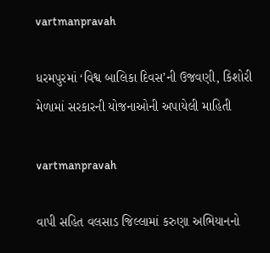vartmanpravah

ધરમપુરમાં ‘વિશ્વ બાલિકા દિવસ’ની ઉજવણી, કિશોરી મેળામાં સરકારની યોજનાઓની અપાયેલી માહિતી

vartmanpravah

વાપી સહિત વલસાડ જિલ્લામાં કરુણા અભિયાનનો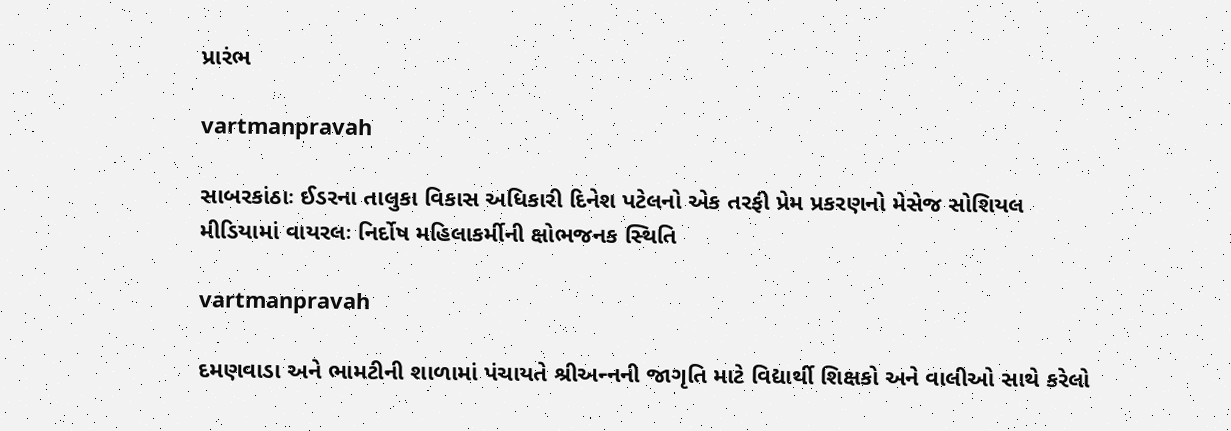પ્રારંભ

vartmanpravah

સાબરકાંઠાઃ ઈડરના તાલુકા વિકાસ અધિકારી દિનેશ પટેલનો એક તરફી પ્રેમ પ્રકરણનો મેસેજ સોશિયલ મીડિયામાં વાયરલઃ નિર્દોષ મહિલાકર્મીની ક્ષોભજનક સ્‍થિતિ

vartmanpravah

દમણવાડા અને ભામટીની શાળામાં પંચાયતે શ્રીઅન્‍નની જાગૃતિ માટે વિદ્યાર્થી શિક્ષકો અને વાલીઓ સાથે કરેલો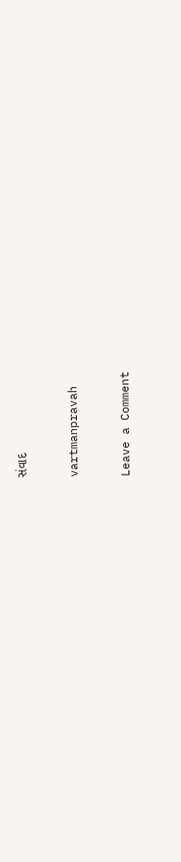સંવાદ

vartmanpravah

Leave a Comment